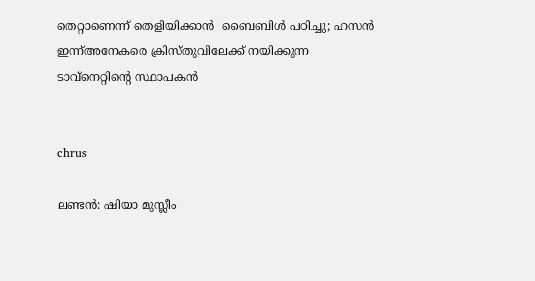തെറ്റാണെന്ന് തെളിയിക്കാന്‍  ബൈബിള്‍ പഠിച്ചു; ഹസന്‍ ഇന്ന്അനേകരെ ക്രിസ്തുവിലേക്ക് നയിക്കുന്ന ടാവ്‌നെറ്റിന്റെ സ്ഥാപകന്‍


chrus

ലണ്ടന്‍: ഷിയാ മുസ്ലീം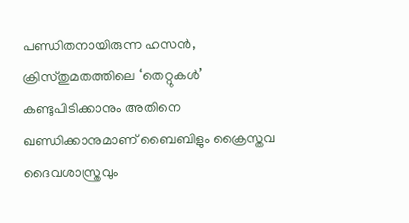പണ്ഡിതനായിരുന്ന ഹസന്‍, ക്രിസ്തുമതത്തിലെ ‘തെറ്റുകള്‍’ കണ്ടുപിടിക്കാനും അതിനെ ഖണ്ഡിക്കാനുമാണ് ബൈബിളും ക്രൈസ്തവ ദൈവശാസ്ത്രവും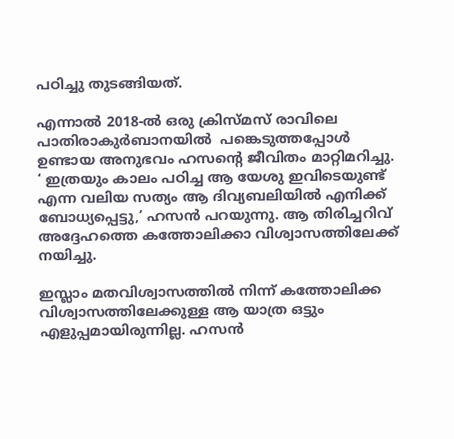പഠിച്ചു തുടങ്ങിയത്.

എന്നാല്‍ 2018-ല്‍ ഒരു ക്രിസ്മസ് രാവിലെ പാതിരാകുര്‍ബാനയില്‍  പങ്കെടുത്തപ്പോള്‍ ഉണ്ടായ അനുഭവം ഹസന്റെ ജീവിതം മാറ്റിമറിച്ചു. ‘ ഇത്രയും കാലം പഠിച്ച ആ യേശു ഇവിടെയുണ്ട് എന്ന വലിയ സത്യം ആ ദിവ്യബലിയില്‍ എനിക്ക് ബോധ്യപ്പെട്ടു,’ ഹസന്‍ പറയുന്നു. ആ തിരിച്ചറിവ് അദ്ദേഹത്തെ കത്തോലിക്കാ വിശ്വാസത്തിലേക്ക് നയിച്ചു.

ഇസ്ലാം മതവിശ്വാസത്തില്‍ നിന്ന് കത്തോലിക്ക വിശ്വാസത്തിലേക്കുള്ള ആ യാത്ര ഒട്ടും എളുപ്പമായിരുന്നില്ല. ഹസന്‍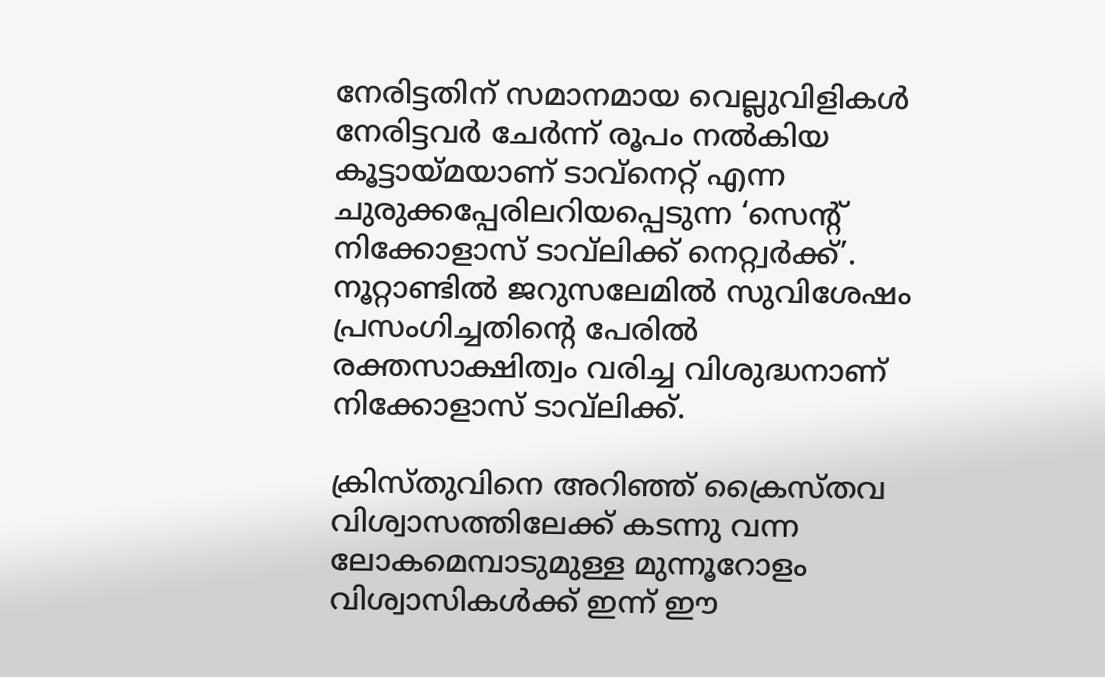നേരിട്ടതിന് സമാനമായ വെല്ലുവിളികള്‍ നേരിട്ടവര്‍ ചേര്‍ന്ന് രൂപം നല്‍കിയ കൂട്ടായ്മയാണ് ടാവ്‌നെറ്റ് എന്ന ചുരുക്കപ്പേരിലറിയപ്പെടുന്ന ‘സെന്റ് നിക്കോളാസ് ടാവ്‌ലിക്ക് നെറ്റ്വര്‍ക്ക്’. നൂറ്റാണ്ടില്‍ ജറുസലേമില്‍ സുവിശേഷം പ്രസംഗിച്ചതിന്റെ പേരില്‍ രക്തസാക്ഷിത്വം വരിച്ച വിശുദ്ധനാണ് നിക്കോളാസ് ടാവ്‌ലിക്ക്.

ക്രിസ്തുവിനെ അറിഞ്ഞ് ക്രൈസ്തവ വിശ്വാസത്തിലേക്ക് കടന്നു വന്ന  ലോകമെമ്പാടുമുള്ള മുന്നൂറോളം വിശ്വാസികള്‍ക്ക് ഇന്ന് ഈ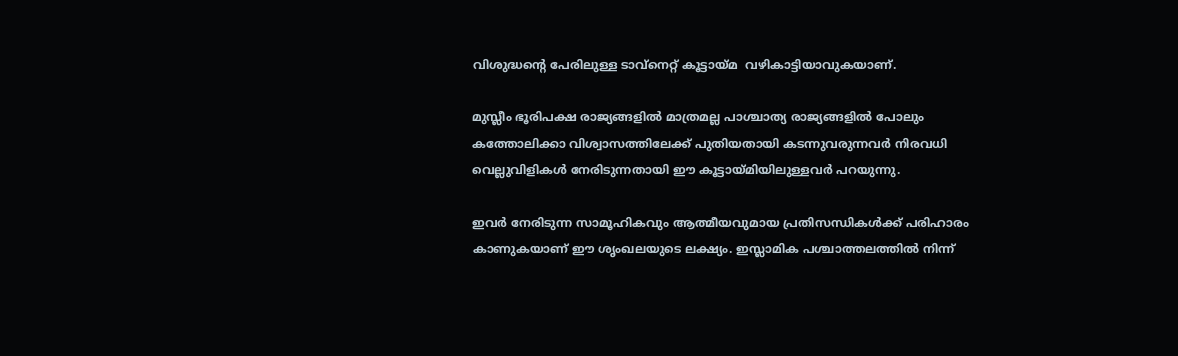വിശുദ്ധന്റെ പേരിലുള്ള ടാവ്‌നെറ്റ് കൂട്ടായ്മ  വഴികാട്ടിയാവുകയാണ്.

മുസ്ലീം ഭൂരിപക്ഷ രാജ്യങ്ങളില്‍ മാത്രമല്ല പാശ്ചാത്യ രാജ്യങ്ങളില്‍ പോലും  കത്തോലിക്കാ വിശ്വാസത്തിലേക്ക് പുതിയതായി കടന്നുവരുന്നവര്‍ നിരവധി വെല്ലുവിളികള്‍ നേരിടുന്നതായി ഈ കൂട്ടായ്മിയിലുള്ളവര്‍ പറയുന്നു.

ഇവര്‍ നേരിടുന്ന സാമൂഹികവും ആത്മീയവുമായ പ്രതിസന്ധികള്‍ക്ക് പരിഹാരം കാണുകയാണ് ഈ ശൃംഖലയുടെ ലക്ഷ്യം. ഇസ്ലാമിക പശ്ചാത്തലത്തില്‍ നിന്ന്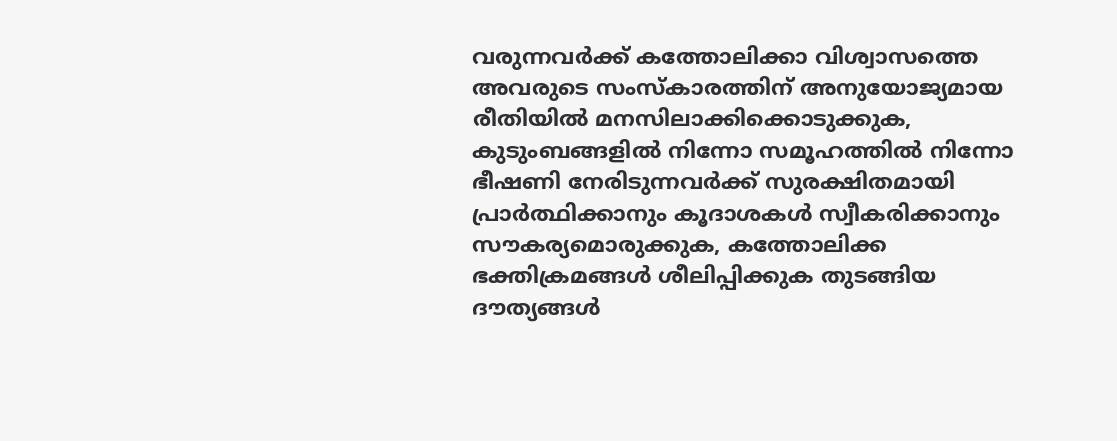വരുന്നവര്‍ക്ക് കത്തോലിക്കാ വിശ്വാസത്തെ അവരുടെ സംസ്‌കാരത്തിന് അനുയോജ്യമായ രീതിയില്‍ മനസിലാക്കിക്കൊടുക്കുക,  കുടുംബങ്ങളില്‍ നിന്നോ സമൂഹത്തില്‍ നിന്നോ ഭീഷണി നേരിടുന്നവര്‍ക്ക് സുരക്ഷിതമായി പ്രാര്‍ത്ഥിക്കാനും കൂദാശകള്‍ സ്വീകരിക്കാനും സൗകര്യമൊരുക്കുക, കത്തോലിക്ക ഭക്തിക്രമങ്ങള്‍ ശീലിപ്പിക്കുക തുടങ്ങിയ ദൗത്യങ്ങള്‍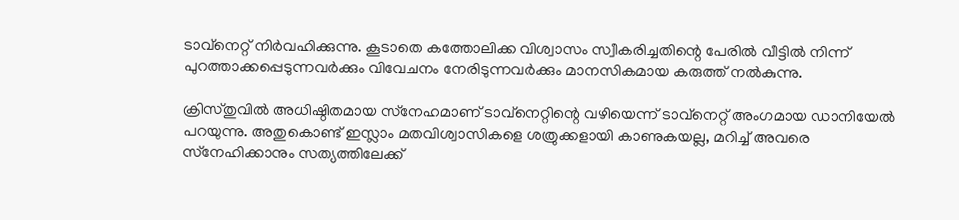ടാവ്‌നെറ്റ് നിര്‍വഹിക്കുന്നു. കൂടാതെ കത്തോലിക്ക വിശ്വാസം സ്വീകരിച്ചതിന്റെ പേരില്‍ വീട്ടില്‍ നിന്ന് പുറത്താക്കപ്പെടുന്നവര്‍ക്കും വിവേചനം നേരിടുന്നവര്‍ക്കും മാനസികമായ കരുത്ത് നല്‍കുന്നു.

ക്രിസ്തുവില്‍ അധിഷ്ഠിതമായ സ്‌നേഹമാണ് ടാവ്‌നെറ്റിന്റെ വഴിയെന്ന് ടാവ്‌നെറ്റ് അംഗമായ ഡാനിയേല്‍ പറയുന്നു. അതുകൊണ്ട് ഇസ്ലാം മതവിശ്വാസികളെ ശത്രുക്കളായി കാണുകയല്ല, മറിച്ച് അവരെ സ്‌നേഹിക്കാനും സത്യത്തിലേക്ക്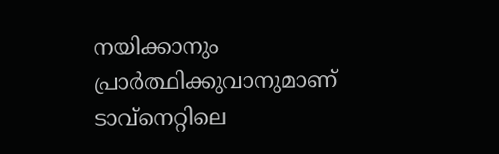നയിക്കാനും പ്രാര്‍ത്ഥിക്കുവാനുമാണ് ടാവ്‌നെറ്റിലെ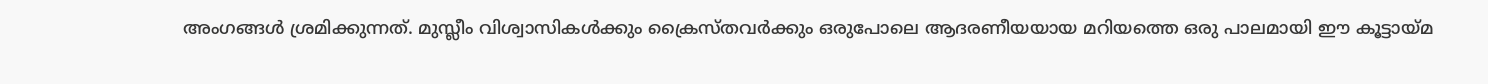അംഗങ്ങള്‍ ശ്രമിക്കുന്നത്. മുസ്ലീം വിശ്വാസികള്‍ക്കും ക്രൈസ്തവര്‍ക്കും ഒരുപോലെ ആദരണീയയായ മറിയത്തെ ഒരു പാലമായി ഈ കൂട്ടായ്മ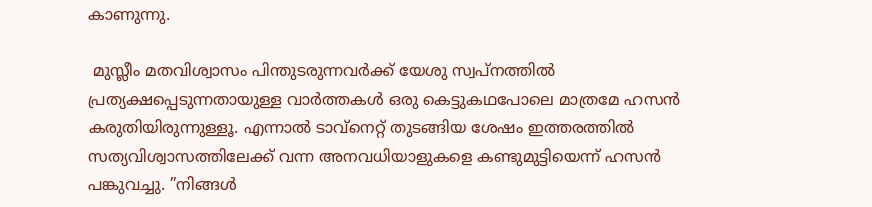കാണുന്നു.

 മുസ്ലീം മതവിശ്വാസം പിന്തുടരുന്നവര്‍ക്ക് യേശു സ്വപ്‌നത്തില്‍ പ്രത്യക്ഷപ്പെടുന്നതായുള്ള വാര്‍ത്തകള്‍ ഒരു കെട്ടുകഥപോലെ മാത്രമേ ഹസന്‍ കരുതിയിരുന്നുള്ളൂ. എന്നാല്‍ ടാവ്‌നെറ്റ് തുടങ്ങിയ ശേഷം ഇത്തരത്തില്‍ സത്യവിശ്വാസത്തിലേക്ക് വന്ന അനവധിയാളുകളെ കണ്ടുമുട്ടിയെന്ന് ഹസന്‍ പങ്കുവച്ചു. ”നിങ്ങള്‍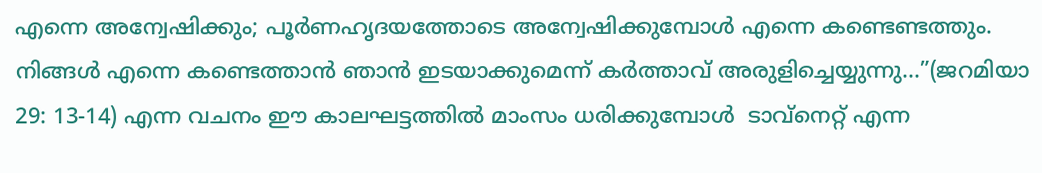എന്നെ അന്വേഷിക്കും; പൂര്‍ണഹൃദയത്തോടെ അന്വേഷിക്കുമ്പോള്‍ എന്നെ കണ്ടെണ്ടത്തും. നിങ്ങള്‍ എന്നെ കണ്ടെത്താന്‍ ഞാന്‍ ഇടയാക്കുമെന്ന് കര്‍ത്താവ് അരുളിച്ചെയ്യുന്നു…”(ജറമിയാ 29: 13-14) എന്ന വചനം ഈ കാലഘട്ടത്തില്‍ മാംസം ധരിക്കുമ്പോള്‍  ടാവ്‌നെറ്റ് എന്ന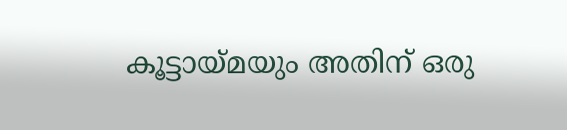കൂട്ടായ്മയും അതിന് ഒരു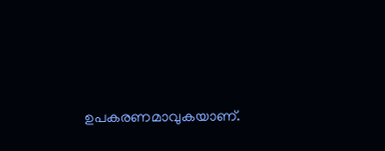ഉപകരണമാവുകയാണ്.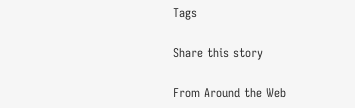Tags

Share this story

From Around the Web